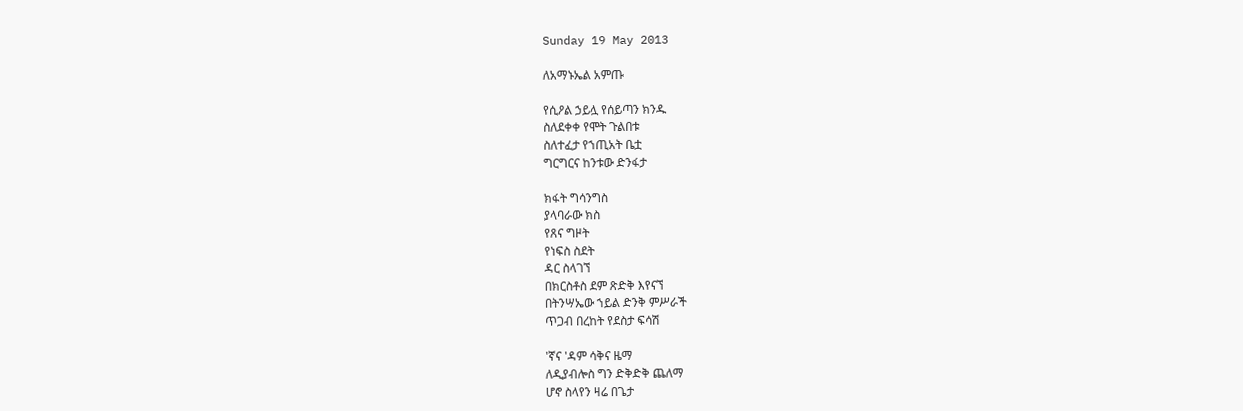Sunday 19 May 2013

ለአማኑኤል አምጡ

የሲዖል ኃይሏ የሰይጣን ክንዱ
ስለደቀቀ የሞት ጉልበቱ
ስለተፈታ የኀጢአት ቤቷ
ግርግርና ከንቱው ድንፋታ

ክፋት ግሳንግስ
ያላባራው ክስ
የጸና ግዞት
የነፍስ ስደት
ዳር ስላገኘ
በክርስቶስ ደም ጽድቅ እየናኘ
በትንሣኤው ኀይል ድንቅ ምሥራች
ጥጋብ በረከት የደስታ ፍሳሽ

'ኛና 'ዳም ሳቅና ዜማ
ለዲያብሎስ ግን ድቅድቅ ጨለማ
ሆኖ ስላየን ዛሬ በጌታ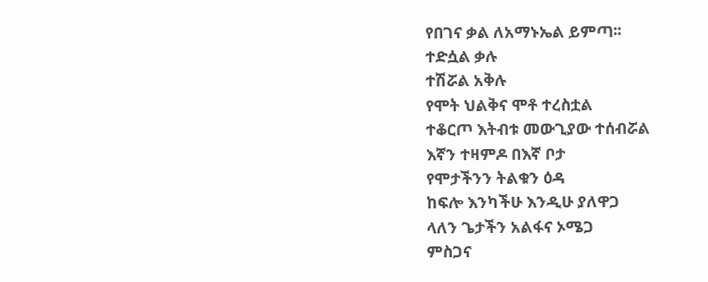የበገና ቃል ለአማኑኤል ይምጣ፡፡
ተድሷል ቃሉ
ተሽሯል አቅሉ
የሞት ህልቅና ሞቶ ተረስቷል
ተቆርጦ እትብቱ መውጊያው ተሰብሯል
እኛን ተዛምዶ በእኛ ቦታ
የሞታችንን ትልቁን ዕዳ
ከፍሎ እንካችሁ እንዲሁ ያለዋጋ
ላለን ጌታችን አልፋና ኦሜጋ
ምስጋና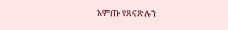አምጡ የጸናጽሉን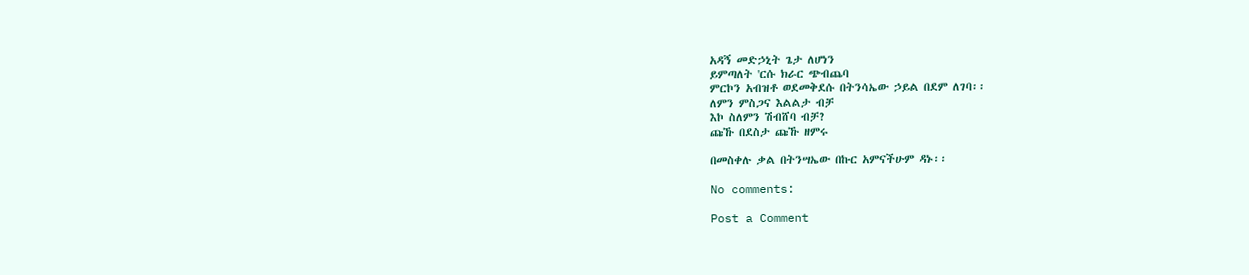አዳኝ መድኃኒት ጌታ ለሆነን
ይምጣለት 'ርሱ ክራር ጭብጨባ
ምርኮን አብዝቶ ወደመቅደሱ በትንሳኤው ኃይል በደም ለገባ፡፡
ለምን ምስጋና እልልታ ብቻ
እኮ ስለምን ሽብሸባ ብቻ?
ጩኹ በደስታ ጩኹ ዘምሩ

በመስቀሉ ቃል በትንሣኤው በኩር አምናችሁም ዳኑ፡፡

No comments:

Post a Comment